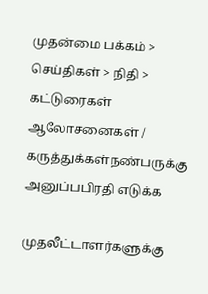முதன்மை பக்கம் > செய்திகள் > நிதி > கட்டுரைகள்
ஆலோசனைகள் / கருத்துக்கள்நண்பருக்கு அனுப்பபிரதி எடுக்க

முதலீட்டாளர்களுக்கு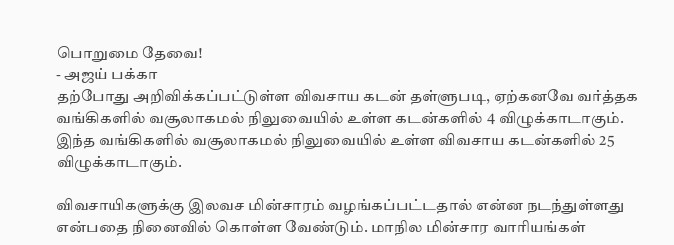பொறுமை தேவை!
- அஜய் பக்கா
தற்போது அறிவிக்கப்பட்டுள்ள விவசாய கடன் தள்ளுபடி, ஏற்கனவே வர்த்தக வங்கிகளில் வசூலாகமல் நிலுவையில் உள்ள கடன்களில் 4 விழுக்காடாகும். இந்த வங்கிகளில் வசூலாகமல் நிலுவையில் உள்ள விவசாய கடன்களில் 25 விழுக்காடாகும்.

விவசாயிகளுக்கு இலவச மின்சாரம் வழங்கப்பட்டதால் என்ன நடந்துள்ளது என்பதை நினைவில் கொள்ள வேண்டும். மாநில மின்சார வாரியங்கள்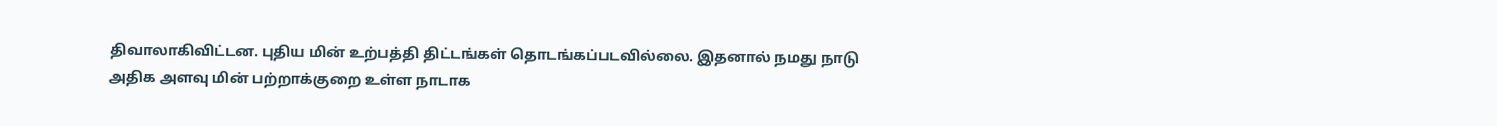திவாலாகிவிட்டன. புதிய மின் உற்பத்தி திட்டங்கள் தொடங்கப்படவில்லை. இதனால் நமது நாடு அதிக அளவு மின் பற்றாக்குறை உள்ள நாடாக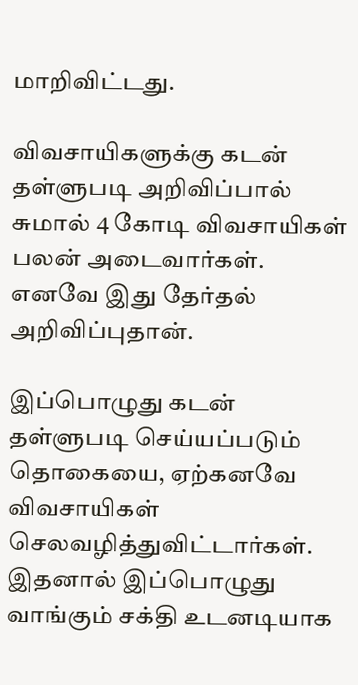மாறிவிட்டது.

விவசாயிகளுக்கு கடன் தள்ளுபடி அறிவிப்பால் சுமால் 4 கோடி விவசாயிகள் பலன் அடைவார்கள். எனவே இது தேர்தல் அறிவிப்புதான்.

இப்பொழுது கடன் தள்ளுபடி செய்யப்படும் தொகையை, ஏற்கனவே விவசாயிகள் செலவழித்துவிட்டார்கள். இதனால் இப்பொழுது வாங்கும் சக்தி உடனடியாக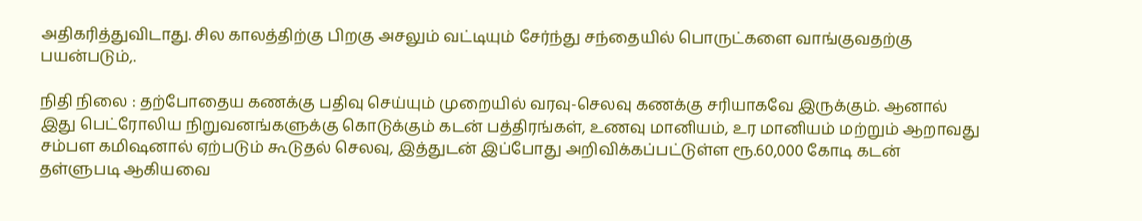அதிகரித்துவிடாது. சில காலத்திற்கு பிறகு அசலும் வட்டியும் சேர்ந்து சந்தையில் பொருட்களை வாங்குவதற்கு பயன்படும்,.

நிதி நிலை : தற்போதைய கணக்கு பதிவு செய்யும் முறையில் வரவு-செலவு கணக்கு சரியாகவே இருக்கும். ஆனால் இது பெட்ரோலிய நிறுவனங்களுக்கு கொடுக்கும் கடன் பத்திரங்கள், உணவு மானியம், உர மானியம் மற்றும் ஆறாவது சம்பள கமிஷனால் ஏற்படும் கூடுதல் செலவு, இத்துடன் இப்போது அறிவிக்கப்பட்டுள்ள ரூ.60,000 கோடி கடன் தள்ளுபடி ஆகியவை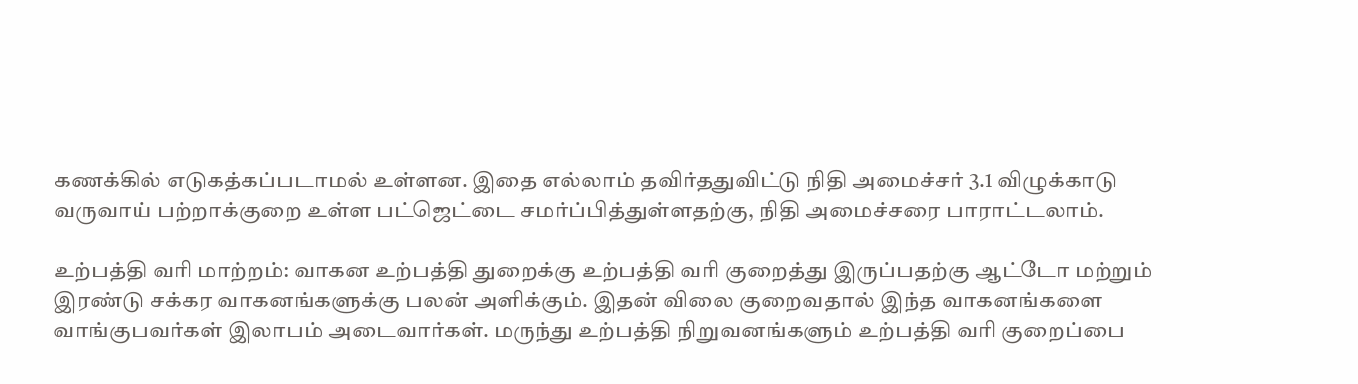கணக்கில் எடுகத்கப்படாமல் உள்ளன. இதை எல்லாம் தவிர்ததுவிட்டு நிதி அமைச்சர் 3.1 விழுக்காடு வருவாய் பற்றாக்குறை உள்ள பட்ஜெட்டை சமர்ப்பித்துள்ளதற்கு, நிதி அமைச்சரை பாராட்டலாம்.

உற்பத்தி வரி மாற்றம்: வாகன உற்பத்தி துறைக்கு உற்பத்தி வரி குறைத்து இருப்பதற்கு ஆட்டோ மற்றும் இரண்டு சக்கர வாகனங்களுக்கு பலன் அளிக்கும். இதன் விலை குறைவதால் இந்த வாகனங்களை வாங்குபவர்கள் இலாபம் அடைவார்கள். மருந்து உற்பத்தி நிறுவனங்களும் உற்பத்தி வரி குறைப்பை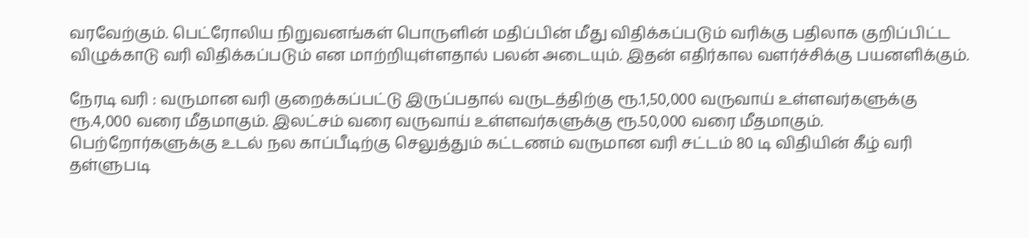வரவேற்கும். பெட்ரோலிய நிறுவனங்கள் பொருளின் மதிப்பின் மீது விதிக்கப்படும் வரிக்கு பதிலாக குறிப்பிட்ட விழுக்காடு வரி விதிக்கப்படும் என மாற்றியுள்ளதால் பலன் அடையும். இதன் எதிர்கால வளர்ச்சிக்கு பயனளிக்கும்.

நேரடி வரி : வருமான வரி குறைக்கப்பட்டு இருப்பதால் வருடத்திற்கு ரூ.1,50,000 வருவாய் உள்ளவர்களுக்கு ரூ.4,000 வரை மீதமாகும். இலட்சம் வரை வருவாய் உள்ளவர்களுக்கு ரூ.50,000 வரை மீதமாகும். பெற்றோர்களுக்கு உடல் நல காப்பீடிற்கு செலுத்தும் கட்டணம் வருமான வரி சட்டம் 80 டி விதியின் கீழ் வரி தள்ளுபடி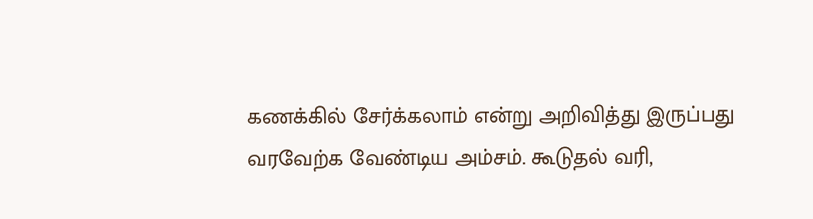கணக்கில் சேர்க்கலாம் என்று அறிவித்து இருப்பது வரவேற்க வேண்டிய அம்சம். கூடுதல் வரி,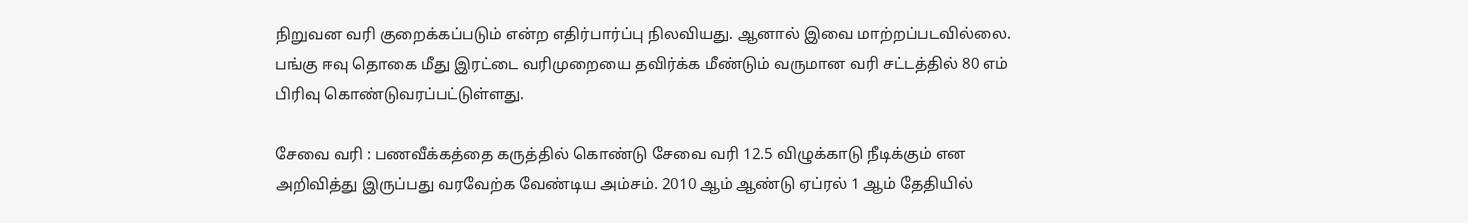நிறுவன வரி குறைக்கப்படும் என்ற எதிர்பார்ப்பு நிலவியது. ஆனால் இவை மாற்றப்படவில்லை. பங்கு ஈவு தொகை மீது இரட்டை வரிமுறையை தவிர்க்க மீண்டும் வருமான வரி சட்டத்தில் 80 எம் பிரிவு கொண்டுவரப்பட்டுள்ளது.

சேவை வரி : பணவீக்கத்தை கருத்தில் கொண்டு சேவை வரி 12.5 விழுக்காடு நீடிக்கும் என அறிவித்து இருப்பது வரவேற்க வேண்டிய அம்சம். 2010 ஆம் ஆண்டு ஏப்ரல் 1 ஆம் தேதியில்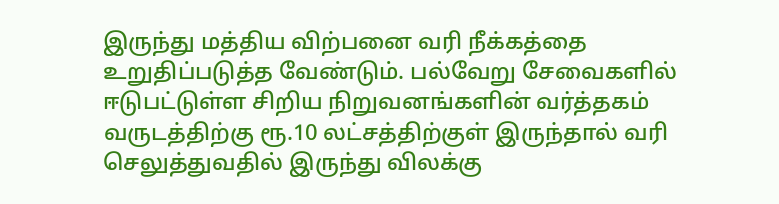இருந்து மத்திய விற்பனை வரி நீக்கத்தை உறுதிப்படுத்த வேண்டும். பல்வேறு சேவைகளில் ஈடுபட்டுள்ள சிறிய நிறுவனங்களின் வர்த்தகம் வருடத்திற்கு ரூ.10 லட்சத்திற்குள் இருந்தால் வரி செலுத்துவதில் இருந்து விலக்கு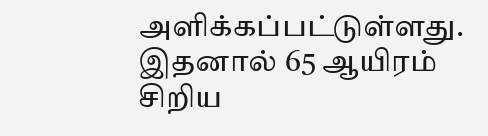அளிக்கப்பட்டுள்ளது. இதனால் 65 ஆயிரம் சிறிய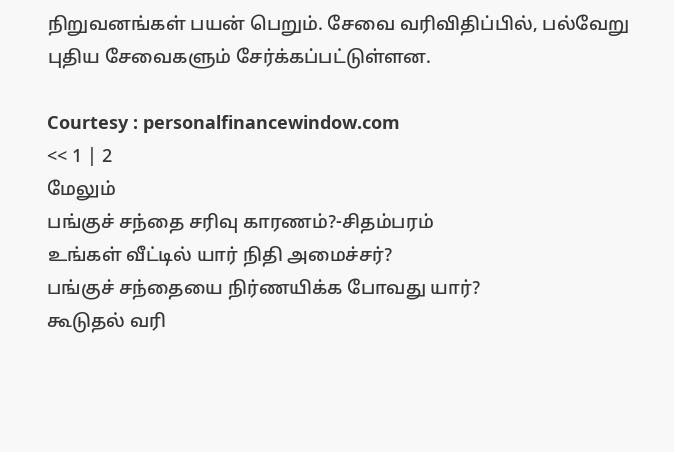நிறுவனங்கள் பயன் பெறும். சேவை வரிவிதிப்பில், பல்வேறு புதிய சேவைகளும் சேர்க்கப்பட்டுள்ளன.

Courtesy : personalfinancewindow.com
<< 1 | 2
மேலும்
பங்குச் சந்தை சரிவு காரணம்?-சிதம்பரம்
உ‌ங்க‌ள் வீட்டில் யார் நிதி அமைச்சர்?
பங்குச் சந்தையை நிர்ணயிக்க போவது யார்?
கூடுதல் வரி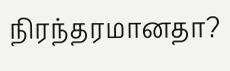நிரந்தரமானதா?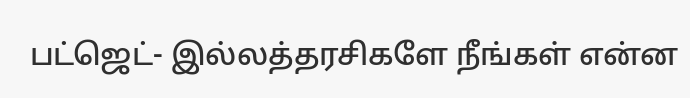பட்ஜெட்- இல்லத்தரசிகளே நீங்கள் என்ன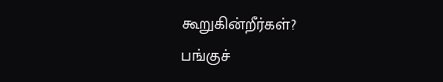கூறுகின்றீர்கள்?
பங்குச்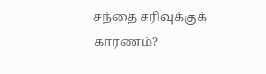சந்தை சரிவுக்குக் காரணம்?